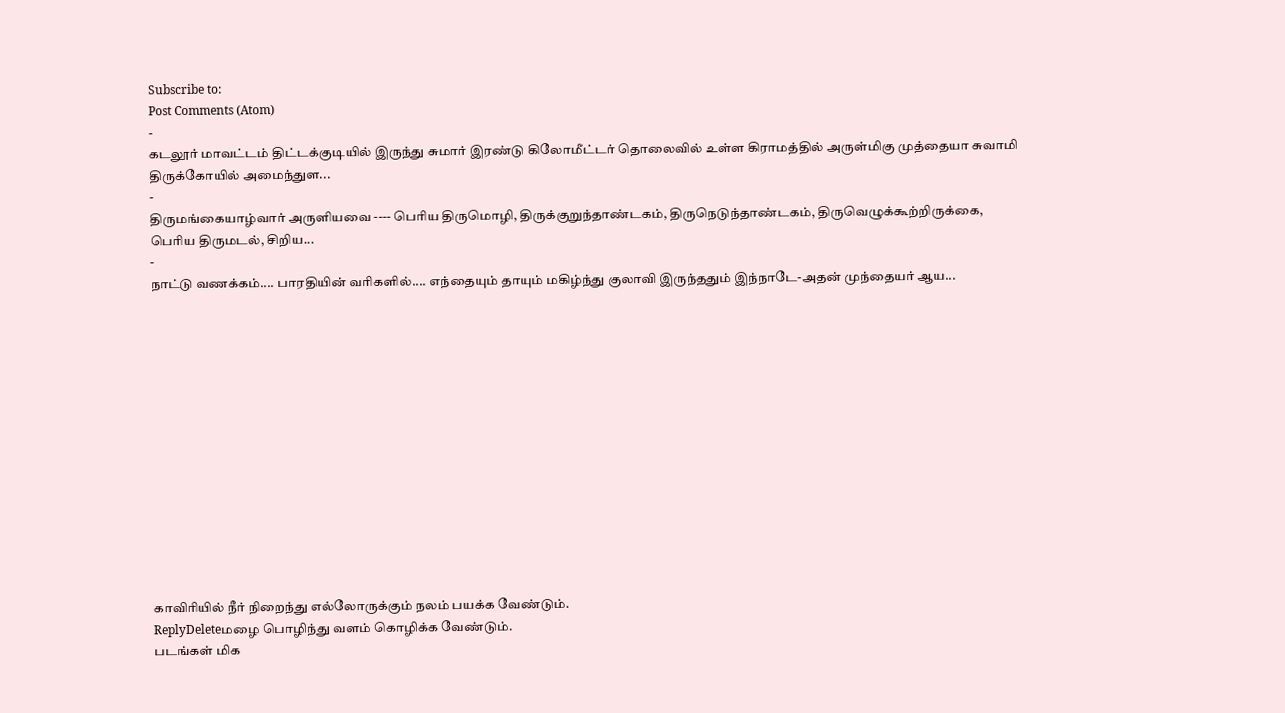Subscribe to:
Post Comments (Atom)
-
கடலூர் மாவட்டம் திட்டக்குடியில் இருந்து சுமார் இரண்டு கிலோமீட்டர் தொலைவில் உள்ள கிராமத்தில் அருள்மிகு முத்தையா சுவாமி திருக்கோயில் அமைந்துள...
-
திருமங்கையாழ்வார் அருளியவை ---- பெரிய திருமொழி, திருக்குறுந்தாண்டகம், திருநெடுந்தாண்டகம், திருவெழுக்கூற்றிருக்கை, பெரிய திருமடல், சிறிய...
-
நாட்டு வணக்கம்.... பாரதியின் வரிகளில்.... எந்தையும் தாயும் மகிழ்ந்து குலாவி இருந்ததும் இந்நாடே-அதன் முந்தையர் ஆய...














காவிரியில் நீர் நிறைந்து எல்லோருக்கும் நலம் பயக்க வேண்டும்.
ReplyDeleteமழை பொழிந்து வளம் கொழிக்க வேண்டும்.
படங்கள் மிக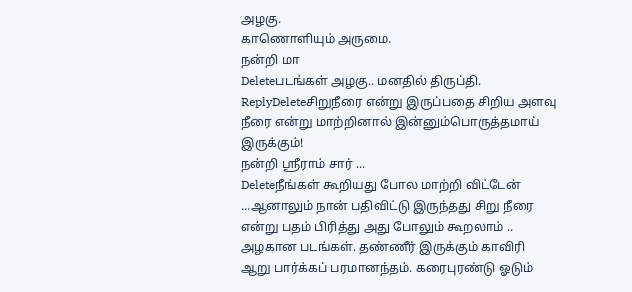அழகு.
காணொளியும் அருமை.
நன்றி மா
Deleteபடங்கள் அழகு.. மனதில் திருப்தி.
ReplyDeleteசிறுநீரை என்று இருப்பதை சிறிய அளவு நீரை என்று மாற்றினால் இன்னும்பொருத்தமாய் இருக்கும்!
நன்றி ஸ்ரீராம் சார் ...
Deleteநீங்கள் கூறியது போல மாற்றி விட்டேன் ...ஆனாலும் நான் பதிவிட்டு இருந்தது சிறு நீரை என்று பதம் பிரித்து அது போலும் கூறலாம் ..
அழகான படங்கள். தண்ணீர் இருக்கும் காவிரி ஆறு பார்க்கப் பரமானந்தம். கரைபுரண்டு ஓடும்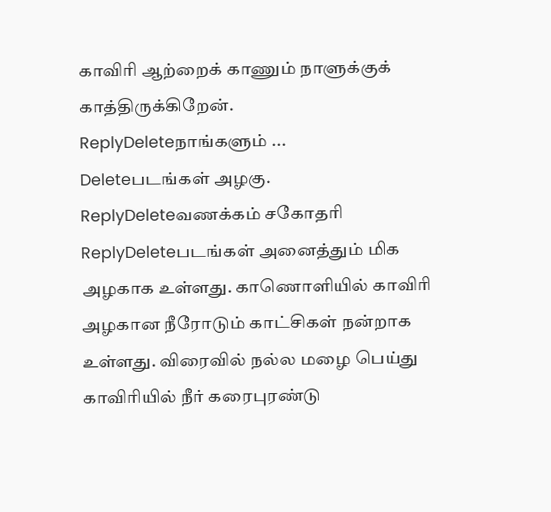காவிரி ஆற்றைக் காணும் நாளுக்குக் காத்திருக்கிறேன்.
ReplyDeleteநாங்களும் ...
Deleteபடங்கள் அழகு.
ReplyDeleteவணக்கம் சகோதரி
ReplyDeleteபடங்கள் அனைத்தும் மிக அழகாக உள்ளது. காணொளியில் காவிரி அழகான நீரோடும் காட்சிகள் நன்றாக உள்ளது. விரைவில் நல்ல மழை பெய்து காவிரியில் நீர் கரைபுரண்டு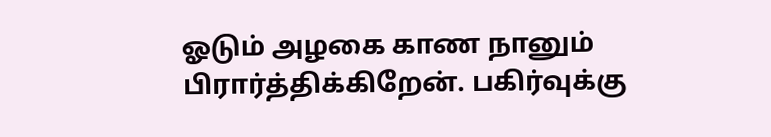ஓடும் அழகை காண நானும் பிரார்த்திக்கிறேன். பகிர்வுக்கு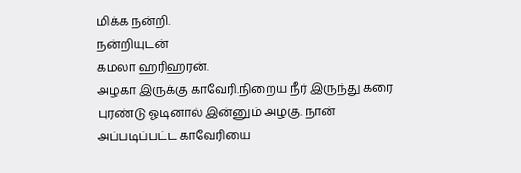மிக்க நன்றி.
நன்றியுடன்
கமலா ஹரிஹரன்.
அழகா இருக்கு காவேரி.நிறைய நீர் இருந்து கரை புரண்டு ஓடினால் இன்னும் அழகு. நான் அப்படிப்பட்ட காவேரியை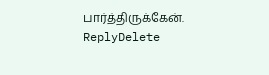பார்த்திருக்கேன்.
ReplyDelete